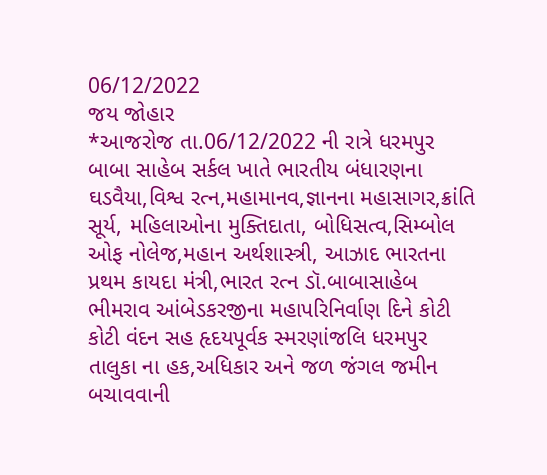06/12/2022
જય જોહાર
*આજરોજ તા.06/12/2022 ની રાત્રે ધરમપુર બાબા સાહેબ સર્કલ ખાતે ભારતીય બંધારણના ઘડવૈયા,વિશ્વ રત્ન,મહામાનવ,જ્ઞાનના મહાસાગર,ક્રાંતિ સૂર્ય, મહિલાઓના મુક્તિદાતા, બોધિસત્વ,સિમ્બોલ ઓફ નોલેજ,મહાન અર્થશાસ્ત્રી, આઝાદ ભારતના પ્રથમ કાયદા મંત્રી,ભારત રત્ન ડૉ.બાબાસાહેબ ભીમરાવ આંબેડકરજીના મહાપરિનિર્વાણ દિને કોટી કોટી વંદન સહ હૃદયપૂર્વક સ્મરણાંજલિ ધરમપુર તાલુકા ના હક,અધિકાર અને જળ જંગલ જમીન બચાવવાની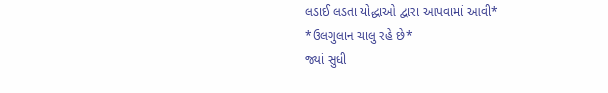લડાઈ લડતા યોદ્ધાઓ દ્વારા આપવામાં આવી*
*ઉલગુલાન ચાલુ રહે છે*
જ્યાં સુધી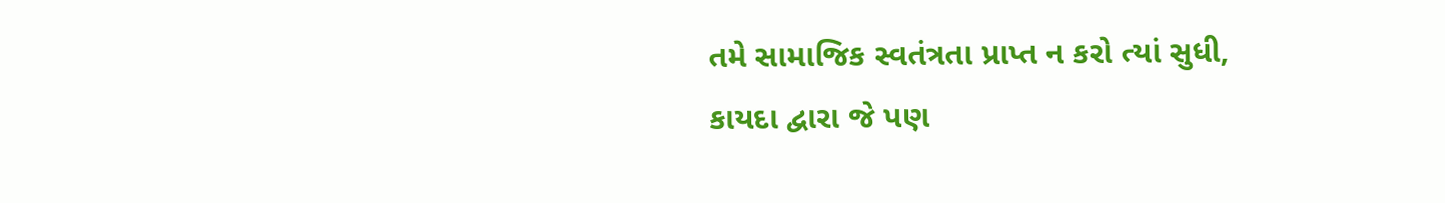તમે સામાજિક સ્વતંત્રતા પ્રાપ્ત ન કરો ત્યાં સુધી,
કાયદા દ્વારા જે પણ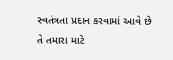સ્વતંત્રતા પ્રદાન કરવામાં આવે છે
તે તમારા માટે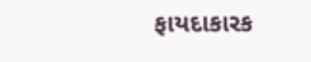ફાયદાકારક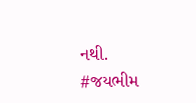નથી.
#જયભીમ